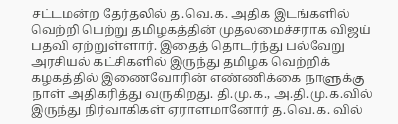சட்டமன்ற தேர்தலில் த.வெ.க. அதிக இடங்களில் வெற்றி பெற்று தமிழகத்தின் முதலமைச்சராக விஜய் பதவி ஏற்றுள்ளார். இதைத் தொடர்ந்து பல்வேறு அரசியல் கட்சிகளில் இருந்து தமிழக வெற்றிக் கழகத்தில் இணைவோரின் எண்ணிக்கை நாளுக்கு நாள் அதிகரித்து வருகிறது. தி.மு.க., அ.தி.மு.க.வில் இருந்து நிர்வாகிகள் ஏராளமானோர் த.வெ.க. வில்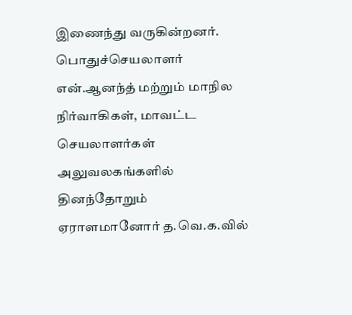இணைந்து வருகின்றனர்.
பொதுச்செயலாளர் என்.ஆனந்த் மற்றும் மாநில நிர்வாகிகள், மாவட்ட செயலாளர்கள் அலுவலகங்களில் தினந்தோறும் ஏராளமானோர் த.வெ.க.வில்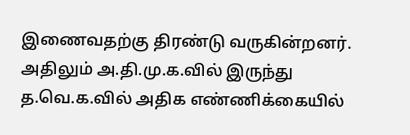இணைவதற்கு திரண்டு வருகின்றனர்.
அதிலும் அ.தி.மு.க.வில் இருந்து த.வெ.க.வில் அதிக எண்ணிக்கையில்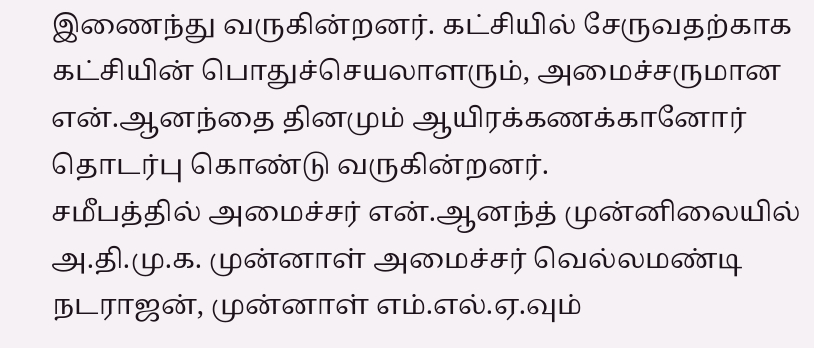இணைந்து வருகின்றனர். கட்சியில் சேருவதற்காக கட்சியின் பொதுச்செயலாளரும், அமைச்சருமான என்.ஆனந்தை தினமும் ஆயிரக்கணக்கானோர் தொடர்பு கொண்டு வருகின்றனர்.
சமீபத்தில் அமைச்சர் என்.ஆனந்த் முன்னிலையில் அ.தி.மு.க. முன்னாள் அமைச்சர் வெல்லமண்டி நடராஜன், முன்னாள் எம்.எல்.ஏ.வும்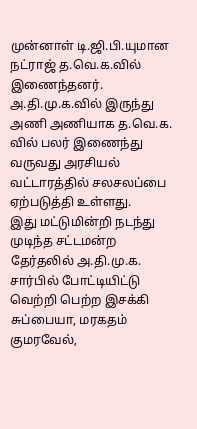முன்னாள் டி.ஜி.பி.யுமான நட்ராஜ் த.வெ.க.வில் இணைந்தனர்.
அ.தி.மு.க.வில் இருந்து அணி அணியாக த.வெ.க. வில் பலர் இணைந்து வருவது அரசியல் வட்டாரத்தில் சலசலப்பை ஏற்படுத்தி உள்ளது.
இது மட்டுமின்றி நடந்து முடிந்த சட்டமன்ற தேர்தலில் அ.தி.மு.க. சார்பில் போட்டியிட்டு வெற்றி பெற்ற இசக்கி சுப்பையா, மரகதம் குமரவேல்,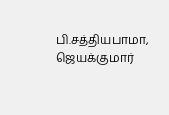பி.சத்தியபாமா, ஜெயக்குமார்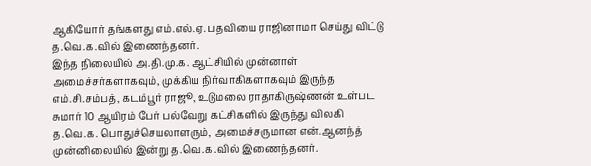ஆகியோர் தங்களது எம்.எல்.ஏ. பதவியை ராஜினாமா செய்து விட்டு த.வெ.க.வில் இணைந்தனர்.
இந்த நிலையில் அ.தி.மு.க. ஆட்சியில் முன்னாள் அமைச்சர்களாகவும், முக்கிய நிர்வாகிகளாகவும் இருந்த எம்.சி.சம்பத், கடம்பூர் ராஜூ, உடுமலை ராதாகிருஷ்ணன் உள்பட சுமார் 10 ஆயிரம் பேர் பல்வேறு கட்சிகளில் இருந்து விலகி த.வெ.க. பொதுச்செயலாளரும், அமைச்சருமான என்.ஆனந்த் முன்னிலையில் இன்று த.வெ.க.வில் இணைந்தனர்.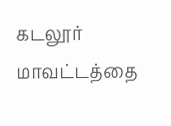கடலூர் மாவட்டத்தை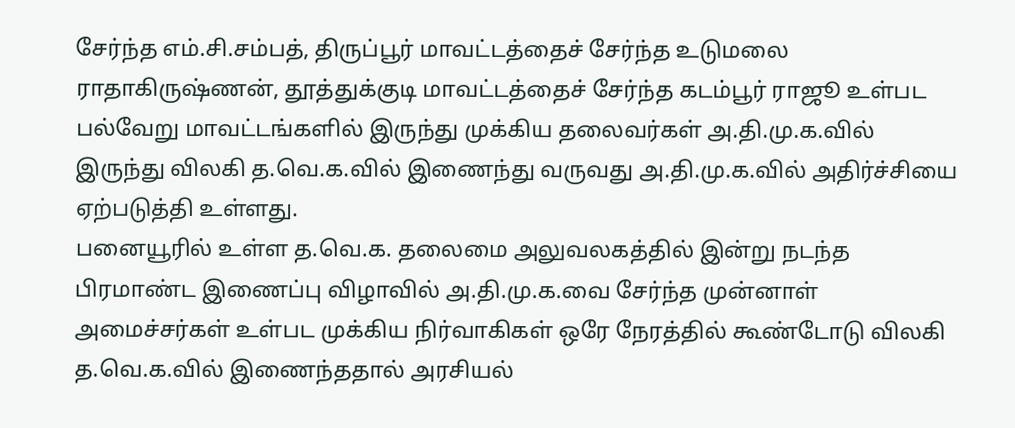சேர்ந்த எம்.சி.சம்பத், திருப்பூர் மாவட்டத்தைச் சேர்ந்த உடுமலை ராதாகிருஷ்ணன், தூத்துக்குடி மாவட்டத்தைச் சேர்ந்த கடம்பூர் ராஜூ உள்பட பல்வேறு மாவட்டங்களில் இருந்து முக்கிய தலைவர்கள் அ.தி.மு.க.வில் இருந்து விலகி த.வெ.க.வில் இணைந்து வருவது அ.தி.மு.க.வில் அதிர்ச்சியை ஏற்படுத்தி உள்ளது.
பனையூரில் உள்ள த.வெ.க. தலைமை அலுவலகத்தில் இன்று நடந்த பிரமாண்ட இணைப்பு விழாவில் அ.தி.மு.க.வை சேர்ந்த முன்னாள் அமைச்சர்கள் உள்பட முக்கிய நிர்வாகிகள் ஒரே நேரத்தில் கூண்டோடு விலகி த.வெ.க.வில் இணைந்ததால் அரசியல்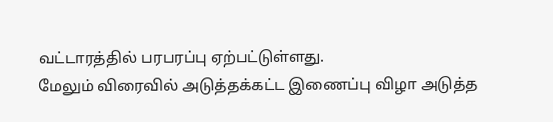வட்டாரத்தில் பரபரப்பு ஏற்பட்டுள்ளது.
மேலும் விரைவில் அடுத்தக்கட்ட இணைப்பு விழா அடுத்த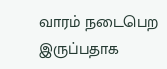வாரம் நடைபெற இருப்பதாக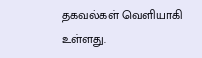தகவல்கள் வெளியாகி உள்ளது.